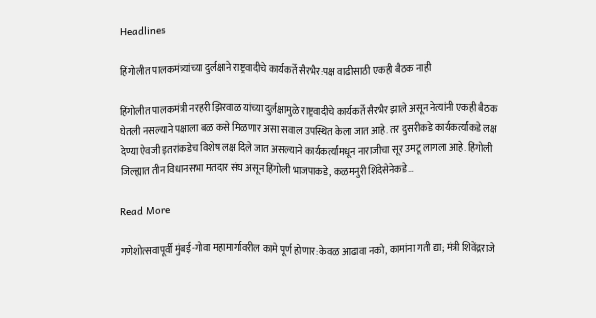Headlines

हिंगोलीत पालकमंत्र्यांच्या दुर्लक्षाने राष्ट्रवादीचे कार्यकर्ते सैरभैर:पक्ष वाढीसाठी एकही बैठक नाही

हिंगोलीत पालकमंत्री नरहरी झिरवाळ यांच्या दुर्लक्षामुळे राष्ट्रवादीचे कार्यकर्ते सैरभैर झाले असून नेत्यांनी एकही बैठक घेतली नसल्याने पक्षाला बळ कसे मिळणार असा सवाल उपस्थित केला जात आहे. तर दुसरीकडे कार्यकर्त्यांकडे लक्ष देण्या ऐवजी इतरांकडेच विशेष लक्ष दिले जात असल्याने कार्यकर्त्यांमधून नाराजीचा सूर उमटू लागला आहे. हिंगोली जिल्ह्यात तीन विधानसभा मतदार संघ असून हिंगोली भाजपाकडे, कळमनुरी शिंदेसेनेकडे…

Read More

गणेशोत्सवापूर्वी मुंबई-गोवा महामार्गावरील कामे पूर्ण होणार:केवळ आढावा नको, कामांना गती द्या; मंत्री शिवेंद्रराजे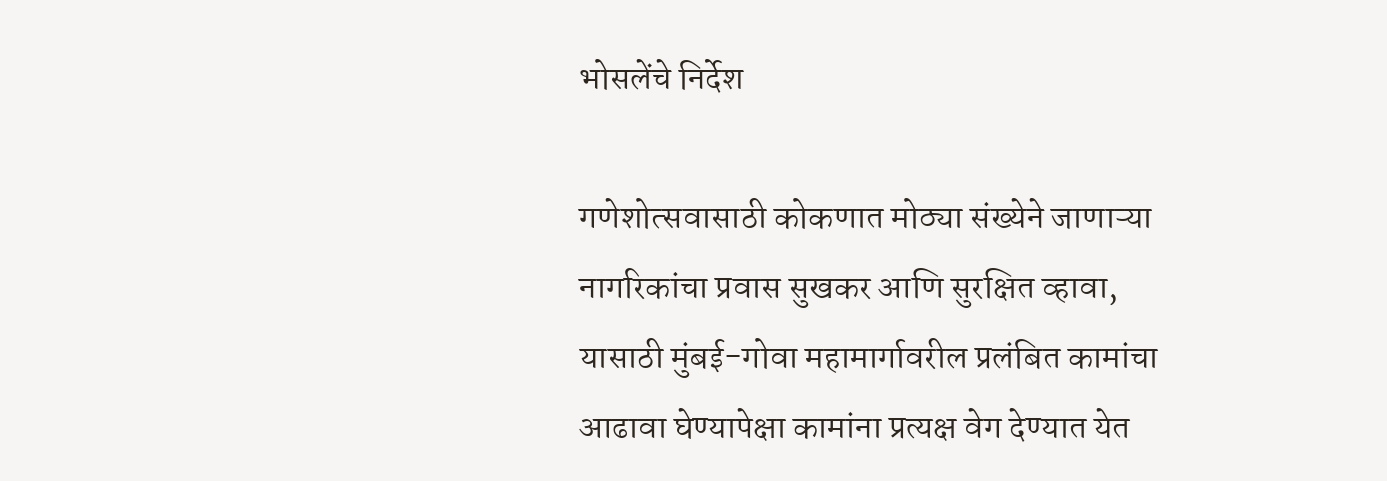भोसलेंचे निर्देश

गणेशोत्सवासाठी कोकणात मोठ्या संख्येने जाणाऱ्या नागरिकांचा प्रवास सुखकर आणि सुरक्षित व्हावा, यासाठी मुंबई-गोवा महामार्गावरील प्रलंबित कामांचा आढावा घेण्यापेक्षा कामांना प्रत्यक्ष वेग देण्यात येत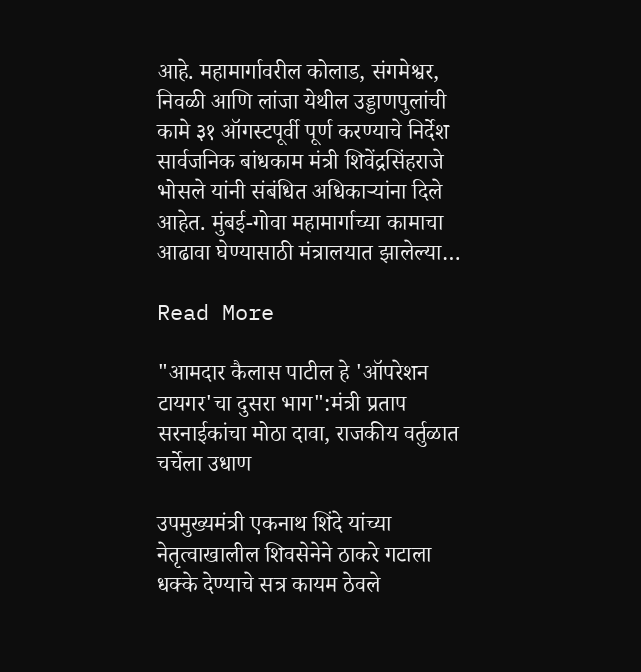आहे. महामार्गावरील कोलाड, संगमेश्वर, निवळी आणि लांजा येथील उड्डाणपुलांची कामे ३१ ऑगस्टपूर्वी पूर्ण करण्याचे निर्देश सार्वजनिक बांधकाम मंत्री शिवेंद्रसिंहराजे भोसले यांनी संबंधित अधिकाऱ्यांना दिले आहेत. मुंबई-गोवा महामार्गाच्या कामाचा आढावा घेण्यासाठी मंत्रालयात झालेल्या…

Read More

"आमदार कैलास पाटील हे 'ऑपरेशन टायगर'चा दुसरा भाग":मंत्री प्रताप सरनाईकांचा मोठा दावा, राजकीय वर्तुळात चर्चेला उधाण

उपमुख्यमंत्री एकनाथ शिंदे यांच्या नेतृत्वाखालील शिवसेनेने ठाकरे गटाला धक्के देण्याचे सत्र कायम ठेवले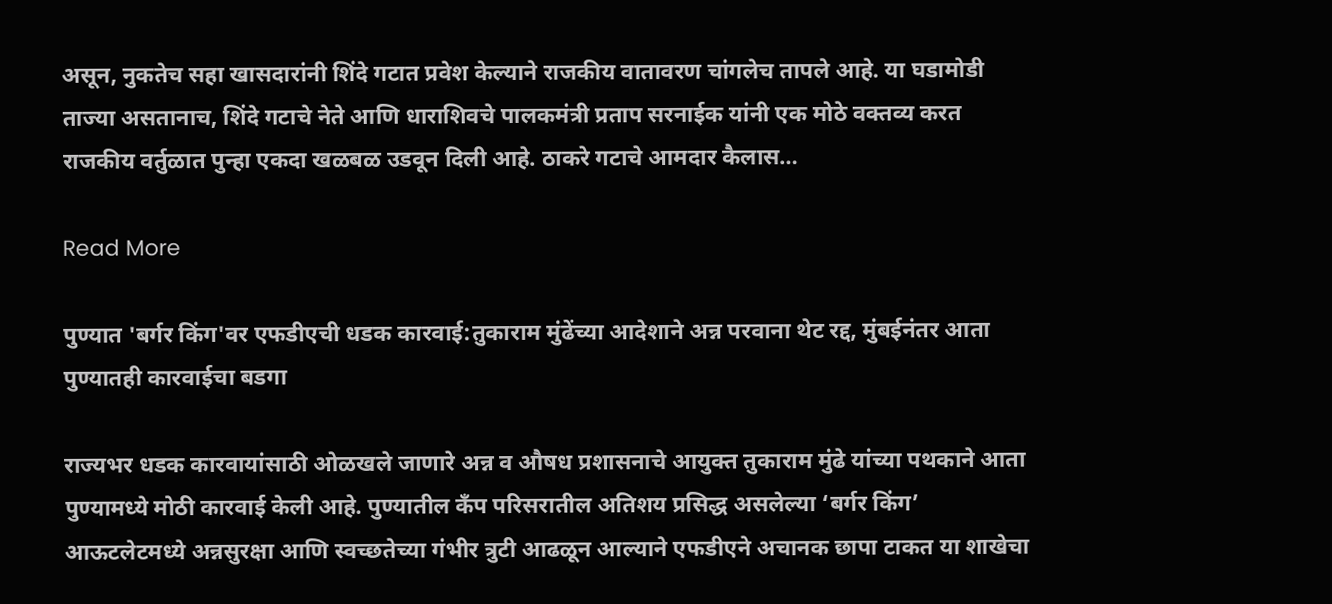असून, नुकतेच सहा खासदारांनी शिंदे गटात प्रवेश केल्याने राजकीय वातावरण चांगलेच तापले आहे. या घडामोडी ताज्या असतानाच, शिंदे गटाचे नेते आणि धाराशिवचे पालकमंत्री प्रताप सरनाईक यांनी एक मोठे वक्तव्य करत राजकीय वर्तुळात पुन्हा एकदा खळबळ उडवून दिली आहे. ठाकरे गटाचे आमदार कैलास…

Read More

पुण्यात 'बर्गर किंग'वर एफडीएची धडक कारवाई:तुकाराम मुंढेंच्या आदेशाने अन्न परवाना थेट रद्द, मुंबईनंतर आता पुण्यातही कारवाईचा बडगा

राज्यभर धडक कारवायांसाठी ओळखले जाणारे अन्न व औषध प्रशासनाचे आयुक्त तुकाराम मुंढे यांच्या पथकाने आता पुण्यामध्ये मोठी कारवाई केली आहे. पुण्यातील कँप परिसरातील अतिशय प्रसिद्ध असलेल्या ‘बर्गर किंग’ आऊटलेटमध्ये अन्नसुरक्षा आणि स्वच्छतेच्या गंभीर त्रुटी आढळून आल्याने एफडीएने अचानक छापा टाकत या शाखेचा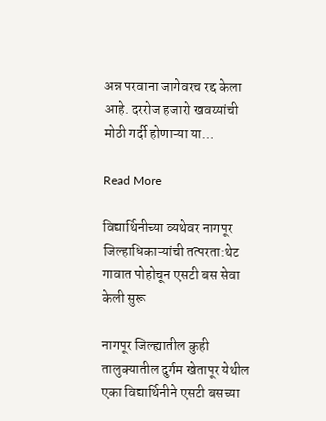अन्न परवाना जागेवरच रद्द केला आहे. दररोज हजारो खवय्यांची मोठी गर्दी होणाऱ्या या…

Read More

विद्यार्थिनीच्या व्यथेवर नागपूर जिल्हाधिकाऱ्यांची तत्परता:थेट गावात पोहोचून एसटी बस सेवा केली सुरू

नागपूर जिल्ह्यातील कुही तालुक्यातील दुर्गम खेतापूर येथील एका विद्यार्थिनीने एसटी बसच्या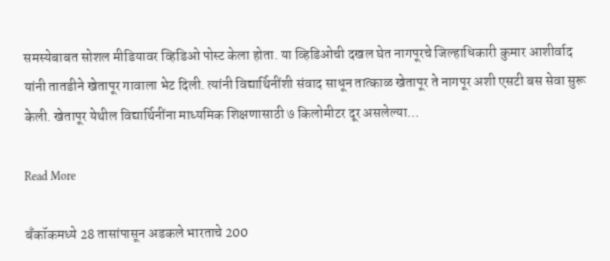समस्येबाबत सोशल मीडियावर व्हिडिओ पोस्ट केला होता. या व्हिडिओची दखल घेत नागपूरचे जिल्हाधिकारी कुमार आशीर्वाद यांनी तातडीने खेतापूर गावाला भेट दिली. त्यांनी विद्यार्थिनींशी संवाद साधून तात्काळ खेतापूर ते नागपूर अशी एसटी बस सेवा सुरू केली. खेतापूर येथील विद्यार्थिनींना माध्यमिक शिक्षणासाठी ७ किलोमीटर दूर असलेल्या…

Read More

बँकॉकमध्ये 28 तासांपासून अडकले भारताचे 200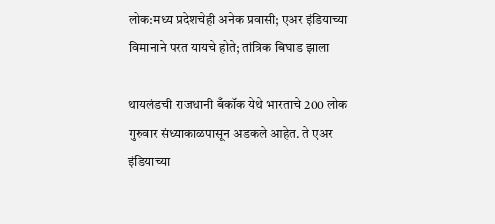लोक:मध्य प्रदेशचेही अनेक प्रवासी; एअर इंडियाच्या विमानाने परत यायचे होते; तांत्रिक बिघाड झाला

थायलंडची राजधानी बँकॉक येथे भारताचे 200 लोक गुरुवार संध्याकाळपासून अडकले आहेत. ते एअर इंडियाच्या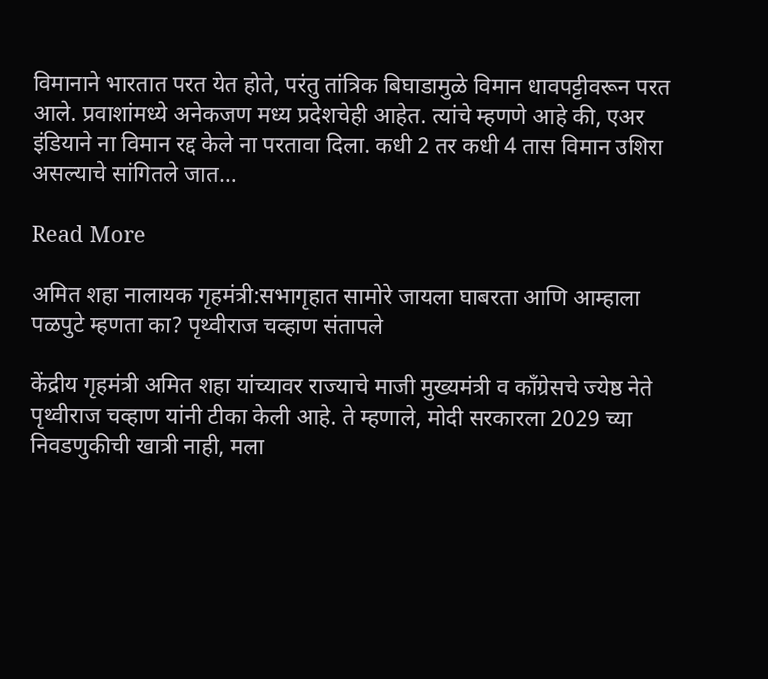विमानाने भारतात परत येत होते, परंतु तांत्रिक बिघाडामुळे विमान धावपट्टीवरून परत आले. प्रवाशांमध्ये अनेकजण मध्य प्रदेशचेही आहेत. त्यांचे म्हणणे आहे की, एअर इंडियाने ना विमान रद्द केले ना परतावा दिला. कधी 2 तर कधी 4 तास विमान उशिरा असल्याचे सांगितले जात…

Read More

अमित शहा नालायक गृहमंत्री:सभागृहात सामोरे जायला घाबरता आणि आम्हाला पळपुटे म्हणता का? पृथ्वीराज चव्हाण संतापले

केंद्रीय गृहमंत्री अमित शहा यांच्यावर राज्याचे माजी मुख्यमंत्री व कॉंग्रेसचे ज्येष्ठ नेते पृथ्वीराज चव्हाण यांनी टीका केली आहे. ते म्हणाले, मोदी सरकारला 2029 च्या निवडणुकीची खात्री नाही, मला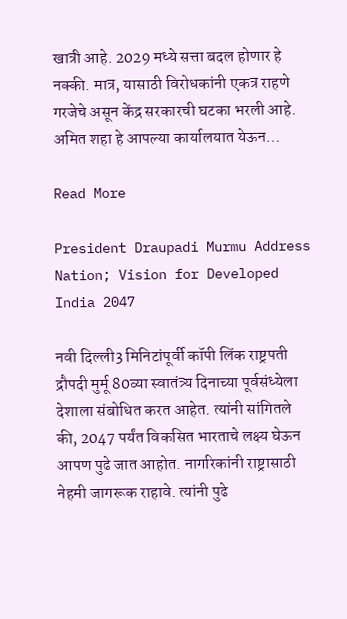खात्री आहे. 2029 मध्ये सत्ता बदल होणार हे नक्की. मात्र, यासाठी विरोधकांनी एकत्र राहणे गरजेचे असून केंद्र सरकारची घटका भरली आहे. अमित शहा हे आपल्या कार्यालयात येऊन…

Read More

President Draupadi Murmu Address Nation; Vision for Developed India 2047

नवी दिल्ली3 मिनिटांपूर्वी कॉपी लिंक राष्ट्रपती द्रौपदी मुर्मू 80व्या स्वातंत्र्य दिनाच्या पूर्वसंध्येला देशाला संबोधित करत आहेत. त्यांनी सांगितले की, 2047 पर्यंत विकसित भारताचे लक्ष्य घेऊन आपण पुढे जात आहोत. नागरिकांनी राष्ट्रासाठी नेहमी जागरूक राहावे. त्यांनी पुढे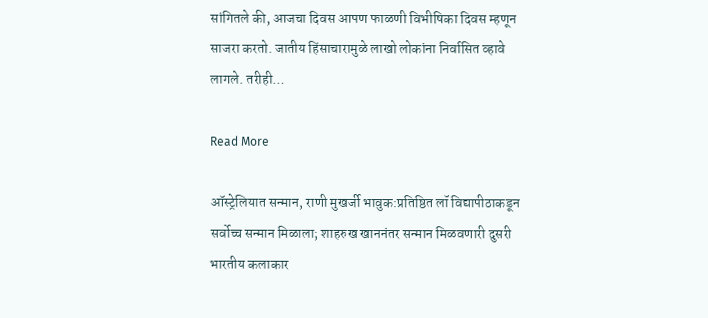सांगितले की, आजचा दिवस आपण फाळणी विभीषिका दिवस म्हणून साजरा करतो. जातीय हिंसाचारामुळे लाखो लोकांना निर्वासित व्हावे लागले. तरीही…

Read More

ऑस्ट्रेलियात सन्मान, राणी मुखर्जी भावुक:प्रतिष्ठित लॉ विद्यापीठाकडून सर्वोच्च सन्मान मिळाला; शाहरुख खाननंतर सन्मान मिळवणारी दुसरी भारतीय कलाकार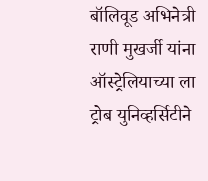बॉलिवूड अभिनेत्री राणी मुखर्जी यांना ऑस्ट्रेलियाच्या ला ट्रोब युनिव्हर्सिटीने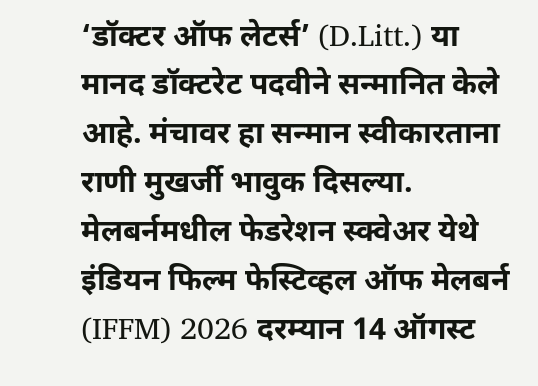‘डॉक्टर ऑफ लेटर्स’ (D.Litt.) या मानद डॉक्टरेट पदवीने सन्मानित केले आहे. मंचावर हा सन्मान स्वीकारताना राणी मुखर्जी भावुक दिसल्या. मेलबर्नमधील फेडरेशन स्क्वेअर येथे इंडियन फिल्म फेस्टिव्हल ऑफ मेलबर्न (IFFM) 2026 दरम्यान 14 ऑगस्ट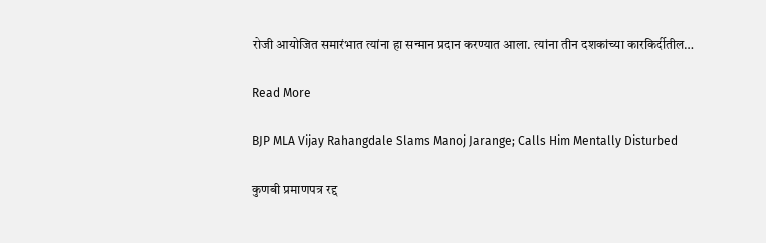रोजी आयोजित समारंभात त्यांना हा सन्मान प्रदान करण्यात आला. त्यांना तीन दशकांच्या कारकिर्दीतील…

Read More

BJP MLA Vijay Rahangdale Slams Manoj Jarange; Calls Him Mentally Disturbed

कुणबी प्रमाणपत्र रद्द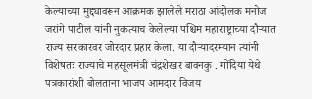केल्याच्या मुद्द्यावरून आक्रमक झालेले मराठा आंदोलक मनोज जरांगे पाटील यांनी नुकत्याच केलेल्या पश्चिम महाराष्ट्राच्या दौऱ्यात राज्य सरकारवर जोरदार प्रहार केला. या दौऱ्यादरम्यान त्यांनी विशेषतः राज्याचे महसूलमंत्री चंद्रशेखर बावनकु . गोंदिया येथे पत्रकारांशी बोलताना भाजप आमदार विजय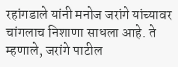रहांगडाले यांनी मनोज जरांगे यांच्यावर चांगलाच निशाणा साधला आहे. ते म्हणाले, जरांगे पाटील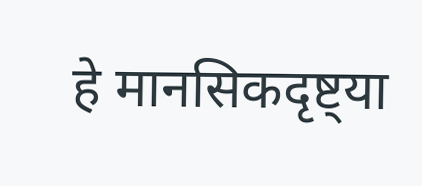हे मानसिकदृष्ट्या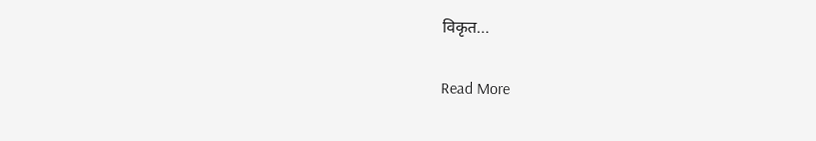विकृत…

Read More